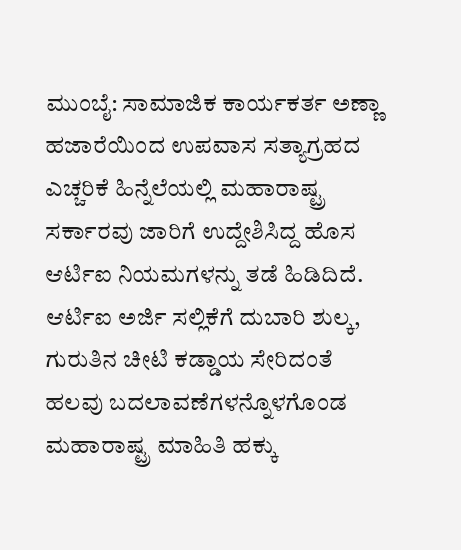ಮುಂಬೈ: ಸಾಮಾಜಿಕ ಕಾರ್ಯಕರ್ತ ಅಣ್ಣಾ ಹಜಾರೆಯಿಂದ ಉಪವಾಸ ಸತ್ಯಾಗ್ರಹದ ಎಚ್ಚರಿಕೆ ಹಿನ್ನೆಲೆಯಲ್ಲಿ ಮಹಾರಾಷ್ಟ್ರ ಸರ್ಕಾರವು ಜಾರಿಗೆ ಉದ್ದೇಶಿಸಿದ್ದ ಹೊಸ ಆರ್ಟಿಐ ನಿಯಮಗಳನ್ನು ತಡೆ ಹಿಡಿದಿದೆ.
ಆರ್ಟಿಐ ಅರ್ಜಿ ಸಲ್ಲಿಕೆಗೆ ದುಬಾರಿ ಶುಲ್ಕ, ಗುರುತಿನ ಚೀಟಿ ಕಡ್ಡಾಯ ಸೇರಿದಂತೆ ಹಲವು ಬದಲಾವಣೆಗಳನ್ನೊಳಗೊಂಡ ಮಹಾರಾಷ್ಟ್ರ ಮಾಹಿತಿ ಹಕ್ಕು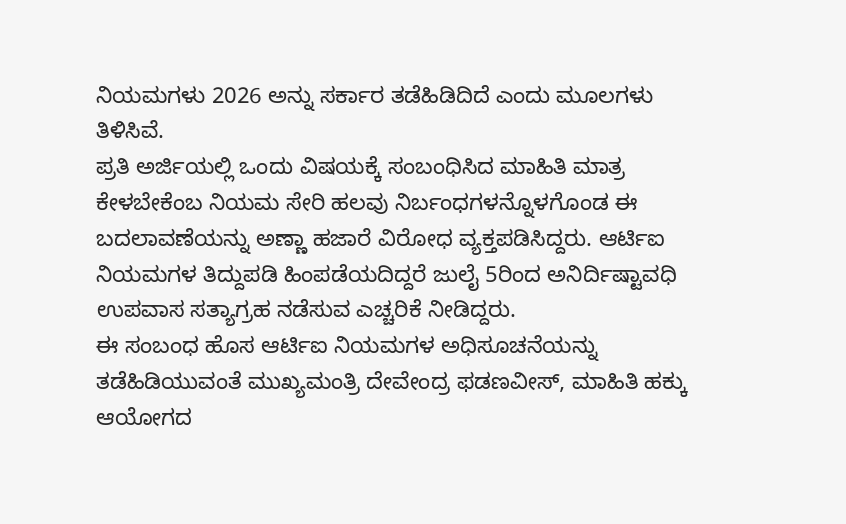ನಿಯಮಗಳು 2026 ಅನ್ನು ಸರ್ಕಾರ ತಡೆಹಿಡಿದಿದೆ ಎಂದು ಮೂಲಗಳು ತಿಳಿಸಿವೆ.
ಪ್ರತಿ ಅರ್ಜಿಯಲ್ಲಿ ಒಂದು ವಿಷಯಕ್ಕೆ ಸಂಬಂಧಿಸಿದ ಮಾಹಿತಿ ಮಾತ್ರ ಕೇಳಬೇಕೆಂಬ ನಿಯಮ ಸೇರಿ ಹಲವು ನಿರ್ಬಂಧಗಳನ್ನೊಳಗೊಂಡ ಈ ಬದಲಾವಣೆಯನ್ನು ಅಣ್ಣಾ ಹಜಾರೆ ವಿರೋಧ ವ್ಯಕ್ತಪಡಿಸಿದ್ದರು. ಆರ್ಟಿಐ ನಿಯಮಗಳ ತಿದ್ದುಪಡಿ ಹಿಂಪಡೆಯದಿದ್ದರೆ ಜುಲೈ 5ರಿಂದ ಅನಿರ್ದಿಷ್ಟಾವಧಿ ಉಪವಾಸ ಸತ್ಯಾಗ್ರಹ ನಡೆಸುವ ಎಚ್ಚರಿಕೆ ನೀಡಿದ್ದರು.
ಈ ಸಂಬಂಧ ಹೊಸ ಆರ್ಟಿಐ ನಿಯಮಗಳ ಅಧಿಸೂಚನೆಯನ್ನು ತಡೆಹಿಡಿಯುವಂತೆ ಮುಖ್ಯಮಂತ್ರಿ ದೇವೇಂದ್ರ ಫಡಣವೀಸ್, ಮಾಹಿತಿ ಹಕ್ಕು ಆಯೋಗದ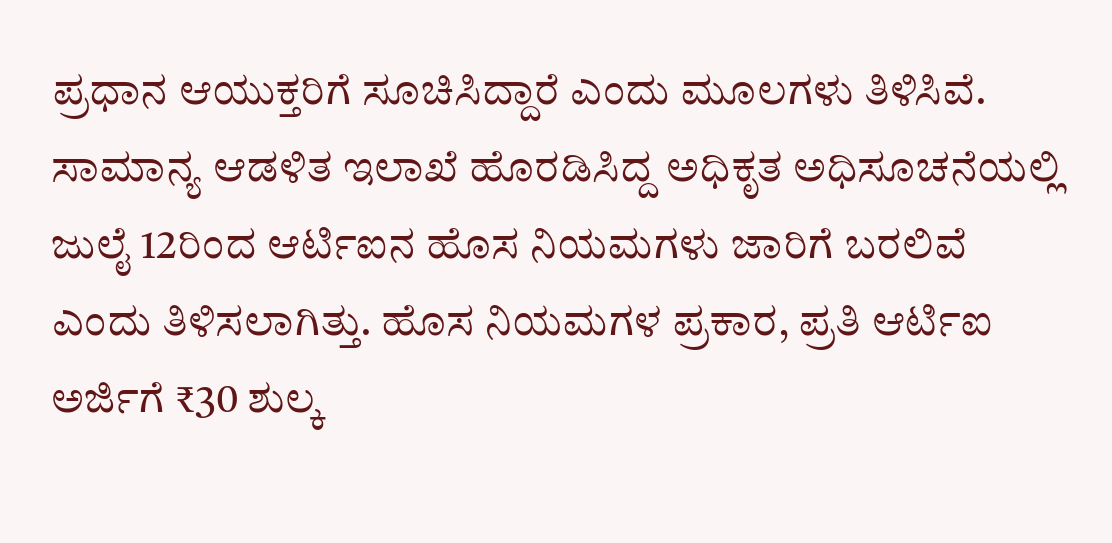ಪ್ರಧಾನ ಆಯುಕ್ತರಿಗೆ ಸೂಚಿಸಿದ್ದಾರೆ ಎಂದು ಮೂಲಗಳು ತಿಳಿಸಿವೆ.
ಸಾಮಾನ್ಯ ಆಡಳಿತ ಇಲಾಖೆ ಹೊರಡಿಸಿದ್ದ ಅಧಿಕೃತ ಅಧಿಸೂಚನೆಯಲ್ಲಿ ಜುಲೈ 12ರಿಂದ ಆರ್ಟಿಐನ ಹೊಸ ನಿಯಮಗಳು ಜಾರಿಗೆ ಬರಲಿವೆ ಎಂದು ತಿಳಿಸಲಾಗಿತ್ತು. ಹೊಸ ನಿಯಮಗಳ ಪ್ರಕಾರ, ಪ್ರತಿ ಆರ್ಟಿಐ ಅರ್ಜಿಗೆ ₹30 ಶುಲ್ಕ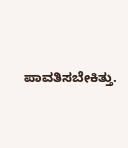ಪಾವತಿಸಬೇಕಿತ್ತು.